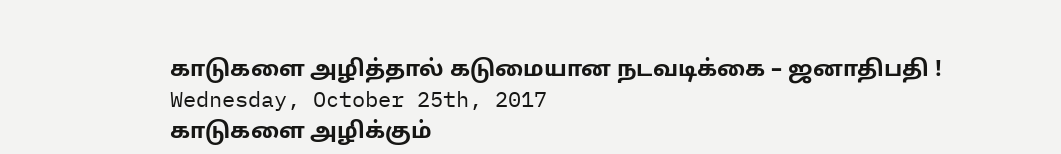காடுகளை அழித்தால் கடுமையான நடவடிக்கை – ஜனாதிபதி !
Wednesday, October 25th, 2017
காடுகளை அழிக்கும்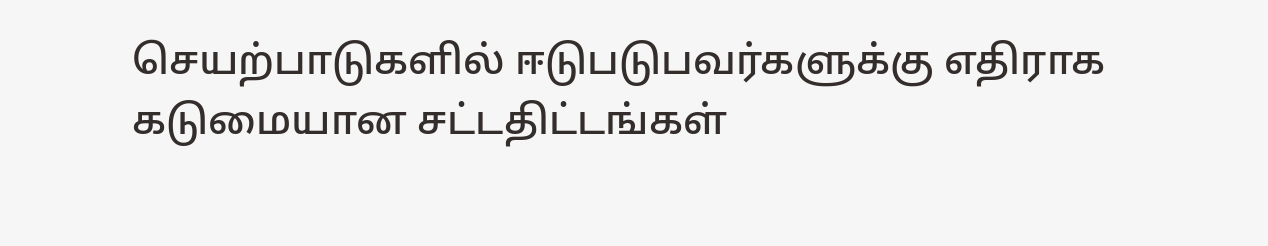செயற்பாடுகளில் ஈடுபடுபவர்களுக்கு எதிராக கடுமையான சட்டதிட்டங்கள்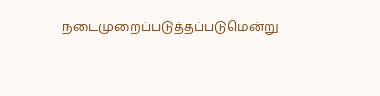நடைமுறைப்படுத்தப்படுமென்று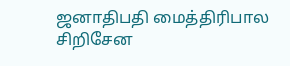ஜனாதிபதி மைத்திரிபால சிறிசேன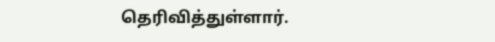தெரிவித்துள்ளார்.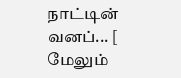நாட்டின் வனப்... [ மேலும்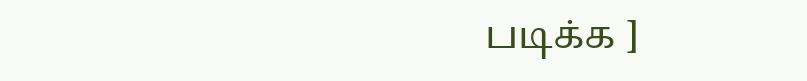படிக்க ]